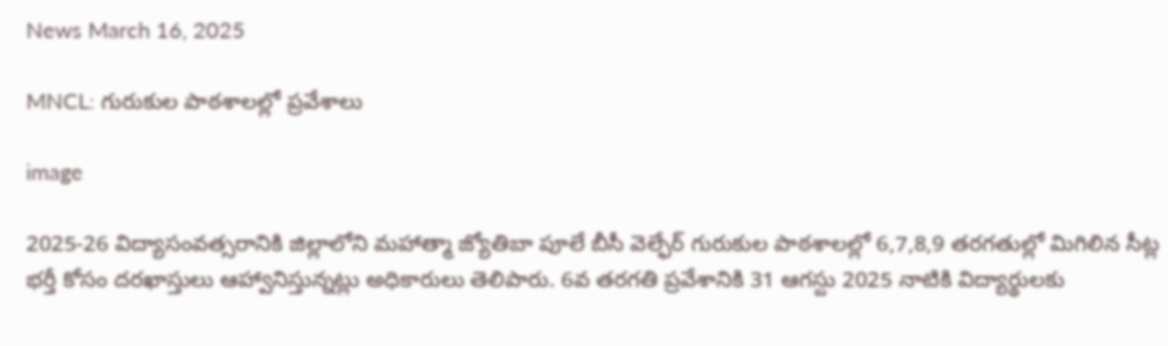News March 16, 2025

MNCL: గురుకుల పాఠశాలల్లో ప్రవేశాలు

image

2025-26 విద్యాసంవత్సరానికి జిల్లాలోని మహాత్మా జ్యోతిబా పూలే బీసీ వెల్ఫేర్ గురుకుల పాఠశాలల్లో 6,7,8,9 తరగతుల్లో మిగిలిన సీట్ల భర్తీ కోసం దరఖాస్తులు ఆహ్వానిస్తున్నట్లు అధికారులు తెలిపారు. 6వ తరగతి ప్రవేశానికి 31 ఆగస్టు 2025 నాటికి విద్యార్థులకు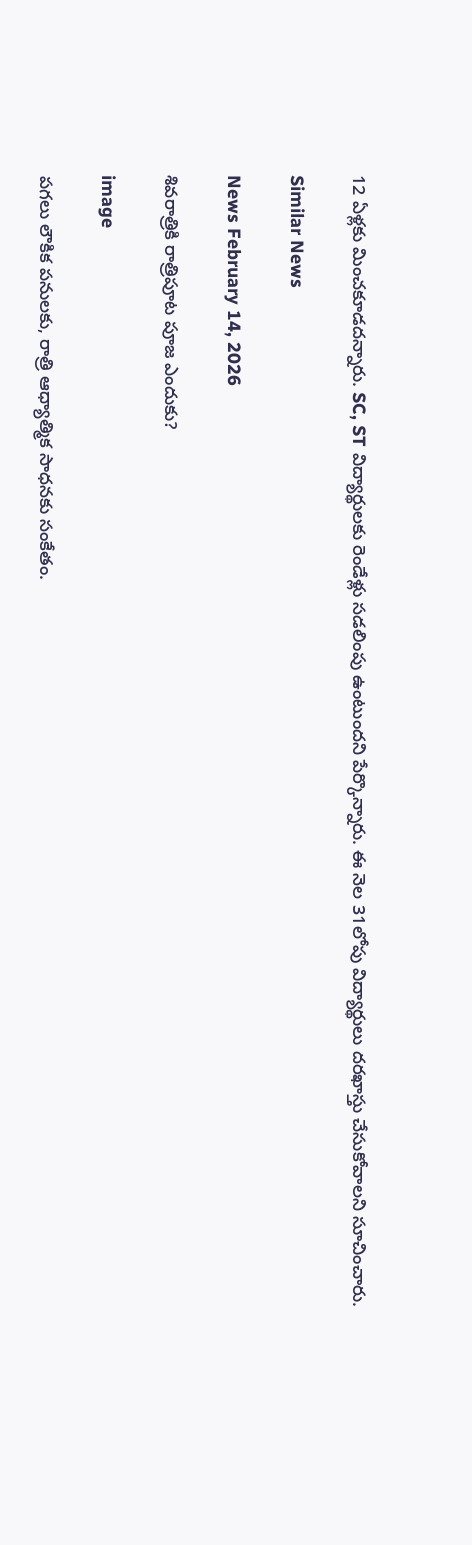12 ఏళ్లకు మించకూడదన్నారు. SC, ST విద్యార్థులకు రెండేళ్లు సడలింపు ఉంటుందని పేర్కొన్నారు. ఈ నెల 31లోపు విద్యార్థులు దరఖాస్తు చేసుకోవాలని సూచించారు.

Similar News

News February 14, 2026

శివరాత్రికి రాత్రిపూట పూజ ఎందుకు?

image

పగలు లౌకిక పనులకు, రాత్రి ఆధ్యాత్మిక సాధనకు సంకేతం.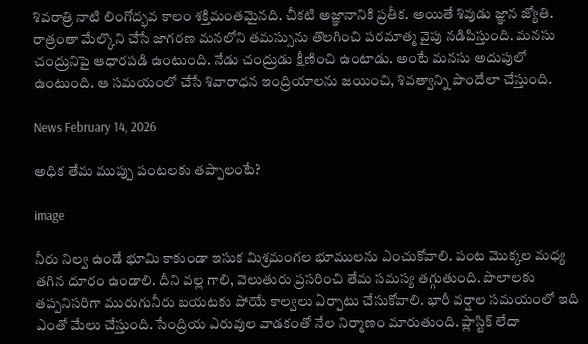శివరాత్రి నాటి లింగోద్భవ కాలం శక్తిమంతమైనది. చీకటి అజ్ఞానానికి ప్రతీక. అయితే శివుడు జ్ఞాన జ్యోతి. రాత్రంతా మేల్కొని చేసే జాగరణ మనలోని తమస్సును తొలగించి పరమాత్మ వైపు నడిపిస్తుంది. మనసు చంద్రునిపై ఆధారపడి ఉంటుంది. నేడు చంద్రుడు క్షీణించి ఉంటాడు. అంటే మనసు అదుపులో ఉంటుంది. ఆ సమయంలో చేసే శివారాధన ఇంద్రియాలను జయించి, శివత్వాన్ని పొందేలా చేస్తుంది.

News February 14, 2026

అధిక తేమ ముప్పు పంటలకు తప్పాలంటే?

image

నీరు నిల్వ ఉండే భూమి కాకుండా ఇసుక మిశ్రమంగల భూములను ఎంచుకోవాలి. పంట మొక్కల మధ్య తగిన దూరం ఉండాలి. దీని వల్ల గాలి, వెలుతురు ప్రసరించి తేమ సమస్య తగ్గుతుంది. పొలాలకు తప్పనిసరిగా మురుగునీరు బయటకు పోయే కాల్వలు ఏర్పాటు చేసుకోవాలి. భారీ వర్షాల సమయంలో ఇది ఎంతో మేలు చేస్తుంది. సేంద్రియ ఎరువుల వాడకంతో నేల నిర్మాణం మారుతుంది. ప్లాస్టిక్ లేదా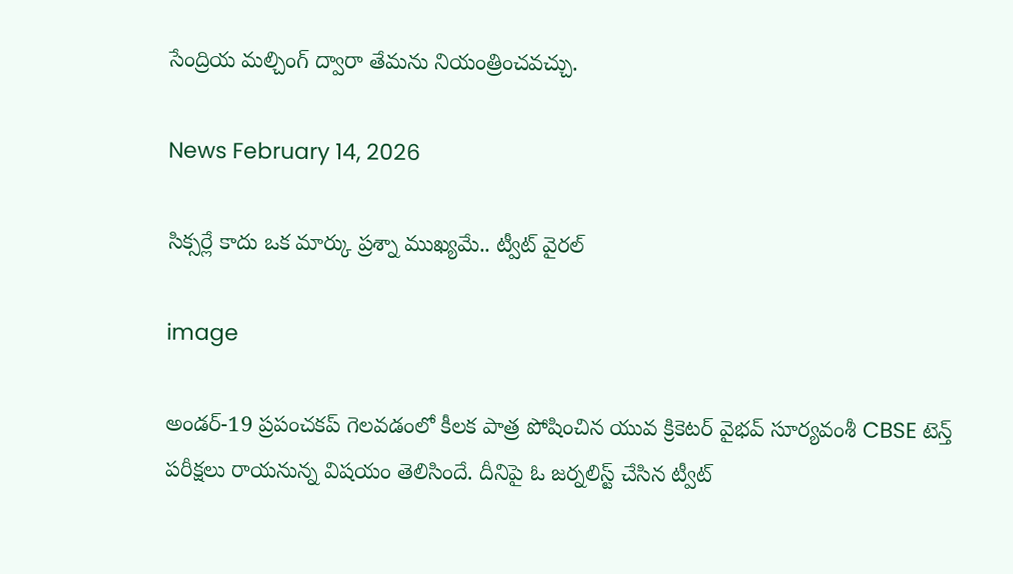సేంద్రియ మల్చింగ్ ద్వారా తేమను నియంత్రించవచ్చు.

News February 14, 2026

సిక్సర్లే కాదు ఒక మార్కు ప్రశ్నా ముఖ్యమే.. ట్వీట్ వైరల్

image

అండర్-19 ప్రపంచకప్ గెలవడంలో కీలక పాత్ర పోషించిన యువ క్రికెటర్ వైభవ్ సూర్యవంశీ CBSE టెన్త్ పరీక్షలు రాయనున్న విషయం తెలిసిందే. దీనిపై ఓ జర్నలిస్ట్ చేసిన ట్వీట్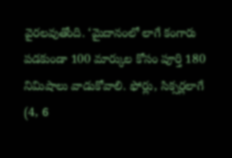వైరలవుతోంది. ‘మైదానంలో లాగే కంగారు పడకుండా 100 మార్కుల కోసం పూర్తి 180 నిమిషాలు వాడుకోవాలి. ఫోర్లు, సిక్సర్లలాగే (4, 6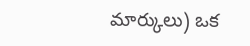మార్కులు) ఒక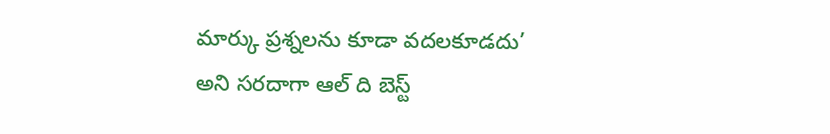మార్కు ప్రశ్నలను కూడా వదలకూడదు’ అని సరదాగా ఆల్ ది బెస్ట్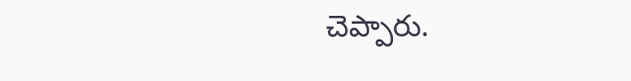చెప్పారు.